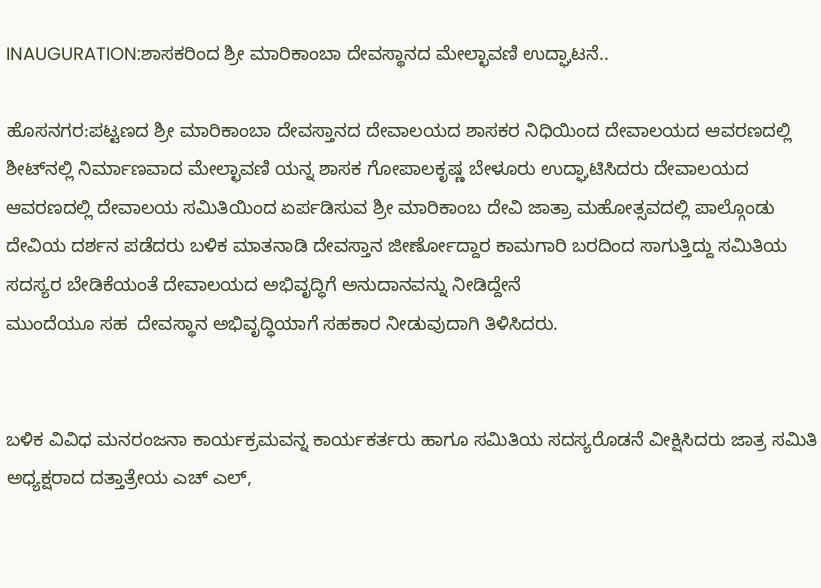INAUGURATION:ಶಾಸಕರಿಂದ ಶ್ರೀ ಮಾರಿಕಾಂಬಾ ದೇವಸ್ಥಾನದ ಮೇಲ್ಛಾವಣಿ ಉದ್ಘಾಟನೆ..

ಹೊಸನಗರ:ಪಟ್ಟಣದ ಶ್ರೀ ಮಾರಿಕಾಂಬಾ ದೇವಸ್ತಾನದ ದೇವಾಲಯದ ಶಾಸಕರ ನಿಧಿಯಿಂದ ದೇವಾಲಯದ ಆವರಣದಲ್ಲಿ ಶೀಟ್‌ನಲ್ಲಿ ನಿರ್ಮಾಣವಾದ ಮೇಲ್ಛಾವಣಿ ಯನ್ನ ಶಾಸಕ ಗೋಪಾಲಕೃಷ್ಣ ಬೇಳೂರು ಉದ್ಘಾಟಿಸಿದರು ದೇವಾಲಯದ ಆವರಣದಲ್ಲಿ ದೇವಾಲಯ ಸಮಿತಿಯಿಂದ ಏರ್ಪಡಿಸುವ ಶ್ರೀ ಮಾರಿಕಾಂಬ ದೇವಿ ಜಾತ್ರಾ ಮಹೋತ್ಸವದಲ್ಲಿ ಪಾಲ್ಗೊಂಡು ದೇವಿಯ ದರ್ಶನ ಪಡೆದರು ಬಳಿಕ ಮಾತನಾಡಿ ದೇವಸ್ತಾನ ಜೀರ್ಣೋದ್ದಾರ ಕಾಮಗಾರಿ ಬರದಿಂದ ಸಾಗುತ್ತಿದ್ದು ಸಮಿತಿಯ ಸದಸ್ಯರ ಬೇಡಿಕೆಯಂತೆ ದೇವಾಲಯದ ಅಭಿವೃದ್ಧಿಗೆ ಅನುದಾನವನ್ನು ನೀಡಿದ್ದೇನೆ
ಮುಂದೆಯೂ ಸಹ  ದೇವಸ್ಥಾನ ಅಭಿವೃದ್ಧಿಯಾಗೆ ಸಹಕಾರ ನೀಡುವುದಾಗಿ ತಿಳಿಸಿದರು.


ಬಳಿಕ ವಿವಿಧ ಮನರಂಜನಾ ಕಾರ್ಯಕ್ರಮವನ್ನ ಕಾರ್ಯಕರ್ತರು ಹಾಗೂ ಸಮಿತಿಯ ಸದಸ್ಯರೊಡನೆ ವೀಕ್ಷಿಸಿದರು ಜಾತ್ರ ಸಮಿತಿ ಅಧ್ಯಕ್ಷರಾದ ದತ್ತಾತ್ರೇಯ ಎಚ್ ಎಲ್,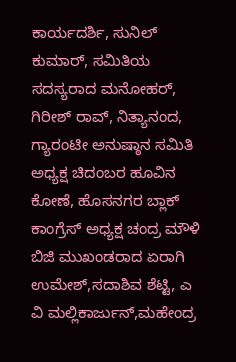ಕಾರ್ಯದರ್ಶಿ, ಸುನಿಲ್ ಕುಮಾರ್, ಸಮಿತಿಯ ಸದಸ್ಯರಾದ ಮನೋಹರ್, ಗಿರೀಶ್ ರಾವ್, ನಿತ್ಯಾನಂದ, ಗ್ಯಾರಂಟೀ ಅನುಷ್ಠಾನ ಸಮಿತಿ ಅಧ್ಯಕ್ಷ ಚಿದಂಬರ ಹೂವಿನ ಕೋಣೆ, ಹೊಸನಗರ ಬ್ಲಾಕ್ ಕಾಂಗ್ರೆಸ್ ಅಧ್ಯಕ್ಷ ಚಂದ್ರ ಮೌಳಿ ಬಿಜಿ ಮುಖಂಡರಾದ ಏರಾಗಿ ಉಮೇಶ್,ಸದಾಶಿವ ಶೆಟ್ಟಿ, ಎ ವಿ ಮಲ್ಲಿಕಾರ್ಜುನ್,ಮಹೇಂದ್ರ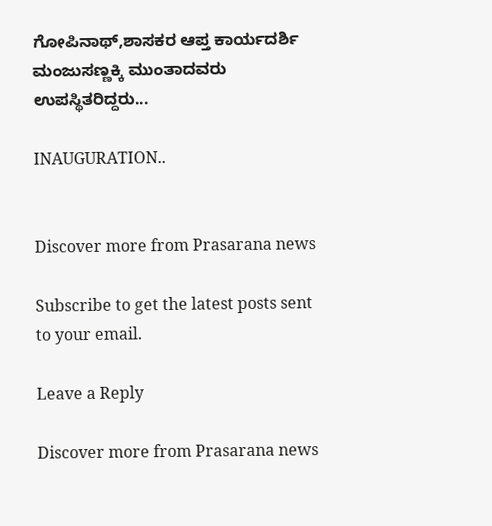ಗೋಪಿನಾಥ್,ಶಾಸಕರ ಆಪ್ತ ಕಾರ್ಯದರ್ಶಿ ಮಂಜುಸಣ್ಣಕ್ಕಿ ಮುಂತಾದವರು ಉಪಸ್ಥಿತರಿದ್ದರು...

INAUGURATION..


Discover more from Prasarana news

Subscribe to get the latest posts sent to your email.

Leave a Reply

Discover more from Prasarana news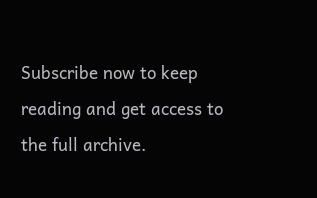Subscribe now to keep reading and get access to the full archive.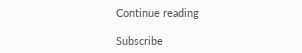Continue reading

Subscribe